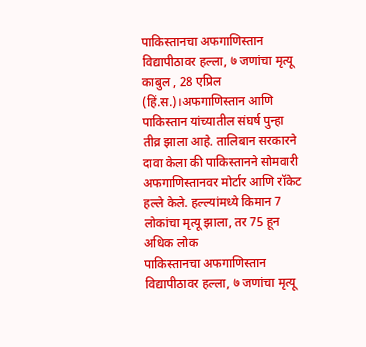पाकिस्तानचा अफगाणिस्तान विद्यापीठावर हल्ला, ७ जणांचा मृत्यू
काबुल , 28 एप्रिल (हिं.स.)।अफगाणिस्तान आणि पाकिस्तान यांच्यातील संघर्ष पुन्हा तीव्र झाला आहे. तालिबान सरकारने दावा केला की पाकिस्तानने सोमवारी अफगाणिस्तानवर मोर्टार आणि रॉकेट हल्ले केले. हल्ल्यांमध्ये किमान 7 लोकांचा मृत्यू झाला, तर 75 हून अधिक लोक
पाकिस्तानचा अफगाणिस्तान विद्यापीठावर हल्ला, ७ जणांचा मृत्यू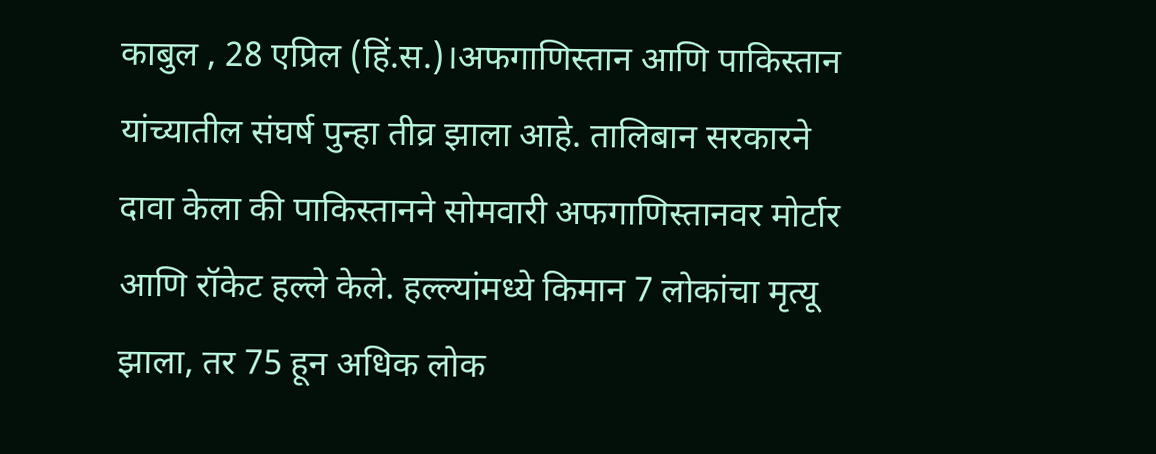काबुल , 28 एप्रिल (हिं.स.)।अफगाणिस्तान आणि पाकिस्तान यांच्यातील संघर्ष पुन्हा तीव्र झाला आहे. तालिबान सरकारने दावा केला की पाकिस्तानने सोमवारी अफगाणिस्तानवर मोर्टार आणि रॉकेट हल्ले केले. हल्ल्यांमध्ये किमान 7 लोकांचा मृत्यू झाला, तर 75 हून अधिक लोक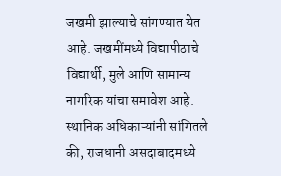जखमी झाल्याचे सांगण्यात येत आहे. जखमींमध्ये विद्यापीठाचे विद्यार्थी, मुले आणि सामान्य नागरिक यांचा समावेश आहे. स्थानिक अधिकाऱ्यांनी सांगितले की, राजधानी असदाबादमध्ये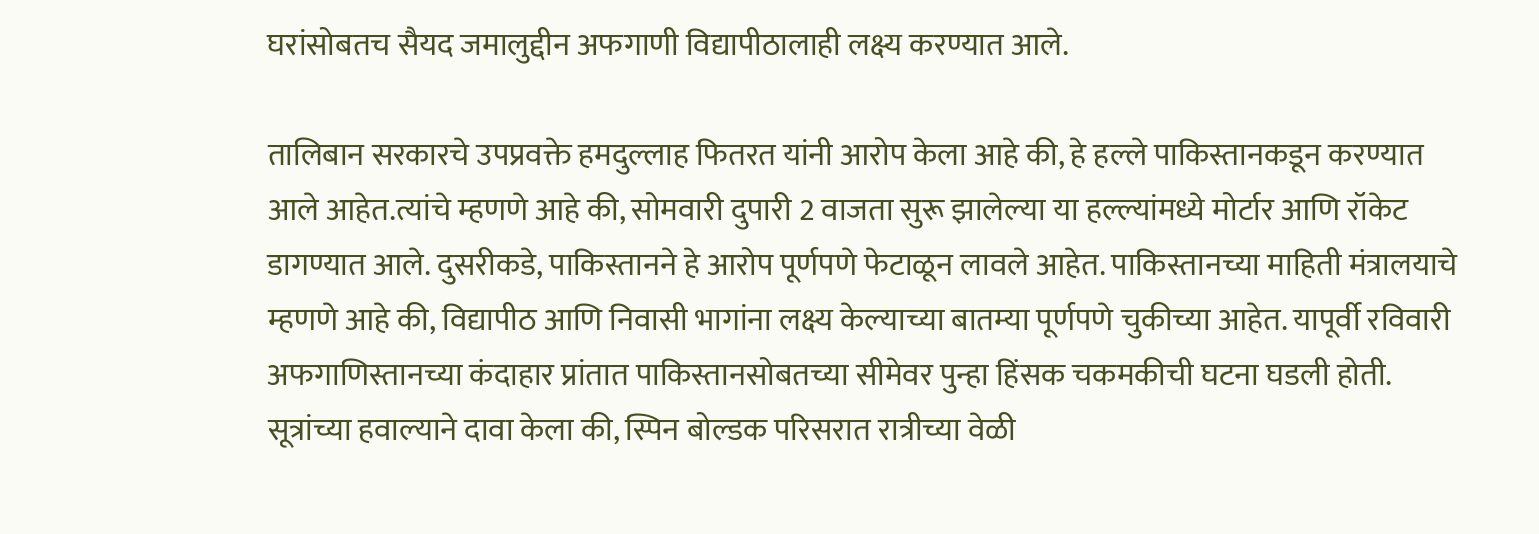घरांसोबतच सैयद जमालुद्दीन अफगाणी विद्यापीठालाही लक्ष्य करण्यात आले.

तालिबान सरकारचे उपप्रवक्ते हमदुल्लाह फितरत यांनी आरोप केला आहे की, हे हल्ले पाकिस्तानकडून करण्यात आले आहेत.त्यांचे म्हणणे आहे की, सोमवारी दुपारी 2 वाजता सुरू झालेल्या या हल्ल्यांमध्ये मोर्टार आणि रॉकेट डागण्यात आले. दुसरीकडे, पाकिस्तानने हे आरोप पूर्णपणे फेटाळून लावले आहेत. पाकिस्तानच्या माहिती मंत्रालयाचे म्हणणे आहे की, विद्यापीठ आणि निवासी भागांना लक्ष्य केल्याच्या बातम्या पूर्णपणे चुकीच्या आहेत. यापूर्वी रविवारी अफगाणिस्तानच्या कंदाहार प्रांतात पाकिस्तानसोबतच्या सीमेवर पुन्हा हिंसक चकमकीची घटना घडली होती. सूत्रांच्या हवाल्याने दावा केला की, स्पिन बोल्डक परिसरात रात्रीच्या वेळी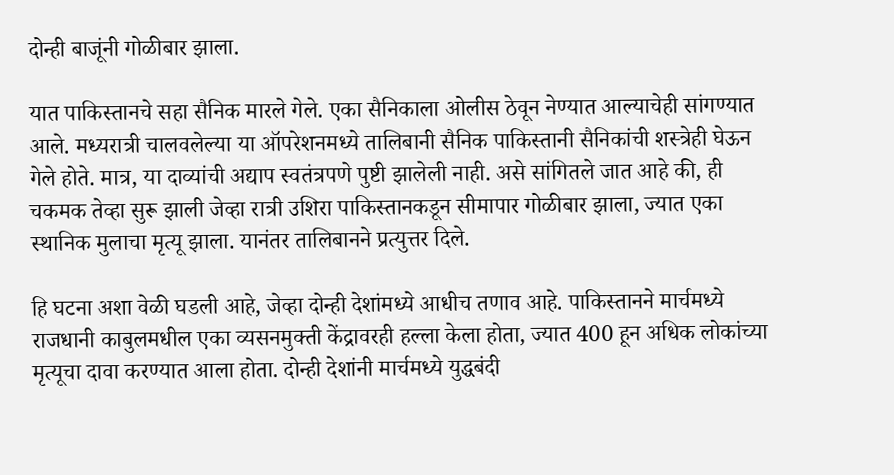दोन्ही बाजूंनी गोळीबार झाला.

यात पाकिस्तानचे सहा सैनिक मारले गेले. एका सैनिकाला ओलीस ठेवून नेण्यात आल्याचेही सांगण्यात आले. मध्यरात्री चालवलेल्या या ऑपरेशनमध्ये तालिबानी सैनिक पाकिस्तानी सैनिकांची शस्त्रेही घेऊन गेले होते. मात्र, या दाव्यांची अद्याप स्वतंत्रपणे पुष्टी झालेली नाही. असे सांगितले जात आहे की, ही चकमक तेव्हा सुरू झाली जेव्हा रात्री उशिरा पाकिस्तानकडून सीमापार गोळीबार झाला, ज्यात एका स्थानिक मुलाचा मृत्यू झाला. यानंतर तालिबानने प्रत्युत्तर दिले.

हि घटना अशा वेळी घडली आहे, जेव्हा दोन्ही देशांमध्ये आधीच तणाव आहे. पाकिस्तानने मार्चमध्ये राजधानी काबुलमधील एका व्यसनमुक्ती केंद्रावरही हल्ला केला होता, ज्यात 400 हून अधिक लोकांच्या मृत्यूचा दावा करण्यात आला होता. दोन्ही देशांनी मार्चमध्ये युद्धबंदी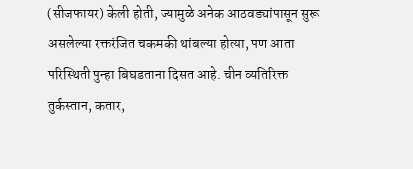(सीजफायर) केली होती, ज्यामुळे अनेक आठवड्यांपासून सुरू असलेल्या रक्तरंजित चकमकी थांबल्या होत्या, पण आता परिस्थिती पुन्हा बिघडताना दिसत आहे. चीन व्यतिरिक्त तुर्कस्तान, कतार,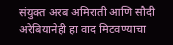संयुक्त अरब अमिराती आणि सौदी अरेबियानेही हा वाद मिटवण्याचा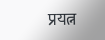प्रयत्न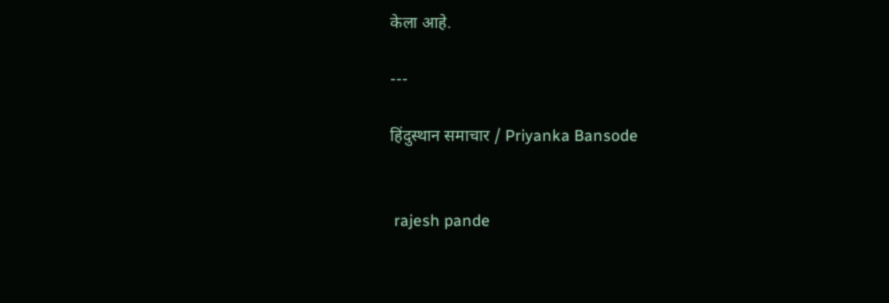केला आहे.

---

हिंदुस्थान समाचार / Priyanka Bansode


 rajesh pande